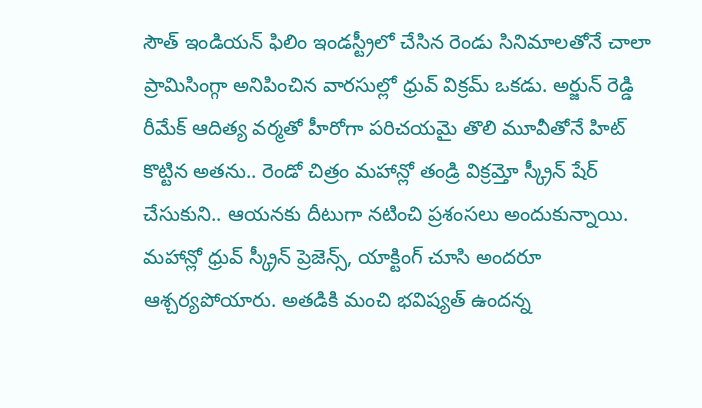సౌత్ ఇండియన్ ఫిలిం ఇండస్ట్రీలో చేసిన రెండు సినిమాలతోనే చాలా ప్రామిసింగ్గా అనిపించిన వారసుల్లో ధ్రువ్ విక్రమ్ ఒకడు. అర్జున్ రెడ్డి రీమేక్ ఆదిత్య వర్మతో హీరోగా పరిచయమై తొలి మూవీతోనే హిట్ కొట్టిన అతను.. రెండో చిత్రం మహాన్లో తండ్రి విక్రమ్తో స్క్రీన్ షేర్ చేసుకుని.. ఆయనకు దీటుగా నటించి ప్రశంసలు అందుకున్నాయి.
మహాన్లో ధ్రువ్ స్క్రీన్ ప్రెజెన్స్, యాక్టింగ్ చూసి అందరూ ఆశ్చర్యపోయారు. అతడికి మంచి భవిష్యత్ ఉందన్న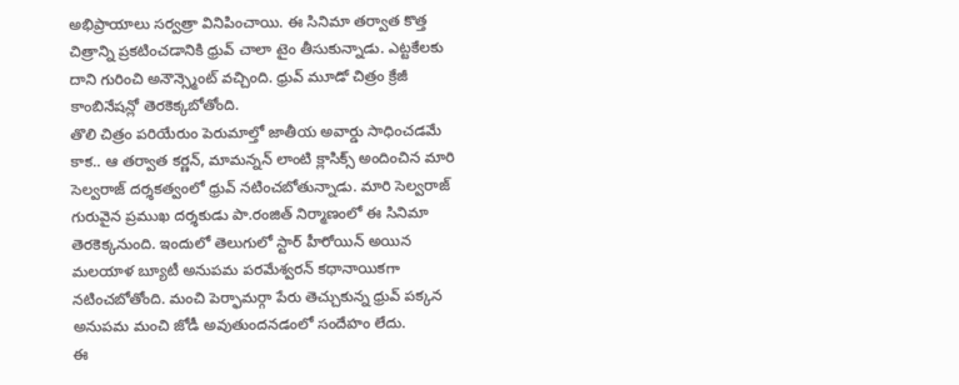అభిప్రాయాలు సర్వత్రా వినిపించాయి. ఈ సినిమా తర్వాత కొత్త చిత్రాన్ని ప్రకటించడానికి ధ్రువ్ చాలా టైం తీసుకున్నాడు. ఎట్టకేలకు దాని గురించి అనౌన్స్మెంట్ వచ్చింది. ధ్రువ్ మూడో చిత్రం క్రేజీ కాంబినేషన్లో తెరకెక్కబోతోంది.
తొలి చిత్రం పరియేరుం పెరుమాల్తో జాతీయ అవార్డు సాధించడమే కాక.. ఆ తర్వాత కర్ణన్, మామన్నన్ లాంటి క్లాసిక్స్ అందించిన మారి సెల్వరాజ్ దర్శకత్వంలో ధ్రువ్ నటించబోతున్నాడు. మారి సెల్వరాజ్ గురువైన ప్రముఖ దర్శకుడు పా.రంజిత్ నిర్మాణంలో ఈ సినిమా తెరకెక్కనుంది. ఇందులో తెలుగులో స్టార్ హీరోయిన్ అయిన మలయాళ బ్యూటీ అనుపమ పరమేశ్వరన్ కథానాయికగా నటించబోతోంది. మంచి పెర్ఫామర్గా పేరు తెచ్చుకున్న ధ్రువ్ పక్కన అనుపమ మంచి జోడీ అవుతుందనడంలో సందేహం లేదు.
ఈ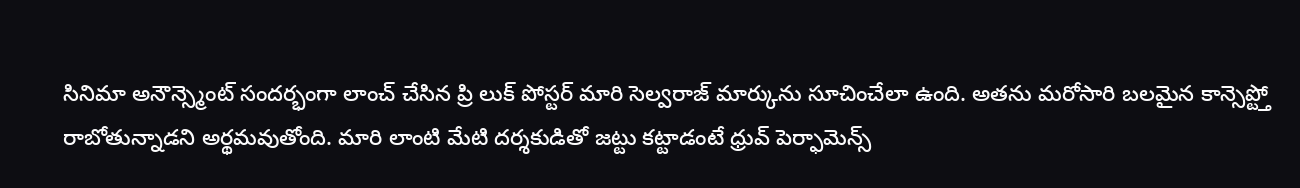సినిమా అనౌన్స్మెంట్ సందర్భంగా లాంచ్ చేసిన ప్రి లుక్ పోస్టర్ మారి సెల్వరాజ్ మార్కును సూచించేలా ఉంది. అతను మరోసారి బలమైన కాన్సెప్ట్తో రాబోతున్నాడని అర్థమవుతోంది. మారి లాంటి మేటి దర్శకుడితో జట్టు కట్టాడంటే ధ్రువ్ పెర్ఫామెన్స్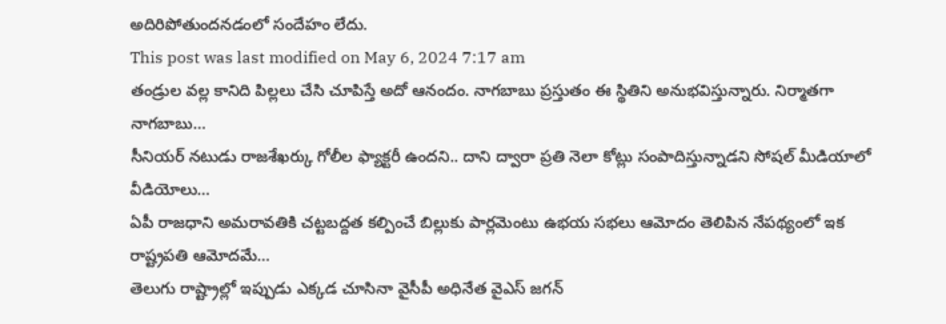అదిరిపోతుందనడంలో సందేహం లేదు.
This post was last modified on May 6, 2024 7:17 am
తండ్రుల వల్ల కానిది పిల్లలు చేసి చూపిస్తే అదో ఆనందం. నాగబాబు ప్రస్తుతం ఈ స్థితిని అనుభవిస్తున్నారు. నిర్మాతగా నాగబాబు…
సీనియర్ నటుడు రాజశేఖర్కు గోలీల ఫ్యాక్టరీ ఉందని.. దాని ద్వారా ప్రతి నెలా కోట్లు సంపాదిస్తున్నాడని సోషల్ మీడియాలో వీడియోలు…
ఏపీ రాజధాని అమరావతికి చట్టబద్దత కల్పించే బిల్లుకు పార్లమెంటు ఉభయ సభలు ఆమోదం తెలిపిన నేపథ్యంలో ఇక రాష్ట్రపతి ఆమోదమే…
తెలుగు రాష్ట్రాల్లో ఇప్పుడు ఎక్కడ చూసినా వైసీపీ అధినేత వైఎస్ జగన్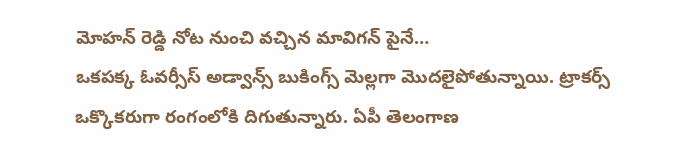మోహన్ రెడ్డి నోట నుంచి వచ్చిన మావిగన్ పైనే…
ఒకపక్క ఓవర్సీస్ అడ్వాన్స్ బుకింగ్స్ మెల్లగా మొదలైపోతున్నాయి. ట్రాకర్స్ ఒక్కొకరుగా రంగంలోకి దిగుతున్నారు. ఏపీ తెలంగాణ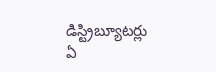డిస్ట్రిబ్యూటర్లు ఏ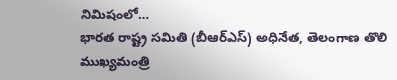నిమిషంలో…
భారత రాష్ట్ర సమితి (బీఆర్ఎస్) అధినేత, తెలంగాణ తొలి ముఖ్యమంత్రి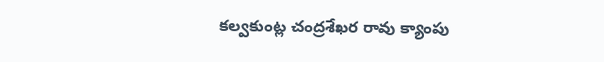కల్వకుంట్ల చంద్రశేఖర రావు క్యాంపు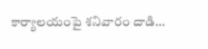కార్యాలయంపై శనివారం దాడి…